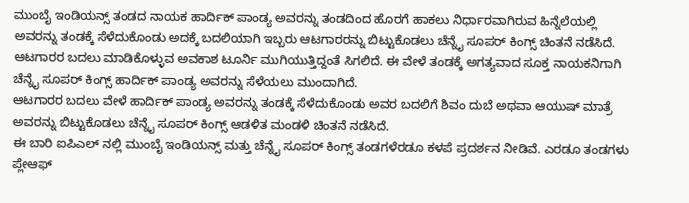ಮುಂಬೈ ಇಂಡಿಯನ್ಸ್ ತಂಡದ ನಾಯಕ ಹಾರ್ದಿಕ್ ಪಾಂಡ್ಯ ಅವರನ್ನು ತಂಡದಿಂದ ಹೊರಗೆ ಹಾಕಲು ನಿರ್ಧಾರವಾಗಿರುವ ಹಿನ್ನೆಲೆಯಲ್ಲಿ ಅವರನ್ನು ತಂಡಕ್ಕೆ ಸೆಳೆದುಕೊಂಡು ಅದಕ್ಕೆ ಬದಲಿಯಾಗಿ ಇಬ್ಬರು ಆಟಗಾರರನ್ನು ಬಿಟ್ಟುಕೊಡಲು ಚೆನ್ನೈ ಸೂಪರ್ ಕಿಂಗ್ಸ್ ಚಿಂತನೆ ನಡೆಸಿದೆ.
ಆಟಗಾರರ ಬದಲು ಮಾಡಿಕೊಳ್ಳುವ ಅವಕಾಶ ಟೂರ್ನಿ ಮುಗಿಯುತ್ತಿದ್ದಂತೆ ಸಿಗಲಿದೆ. ಈ ವೇಳೆ ತಂಡಕ್ಕೆ ಅಗತ್ಯವಾದ ಸೂಕ್ತ ನಾಯಕನಿಗಾಗಿ ಚೆನ್ನೈ ಸೂಪರ್ ಕಿಂಗ್ಸ್ ಹಾರ್ದಿಕ್ ಪಾಂಡ್ಯ ಅವರನ್ನು ಸೆಳೆಯಲು ಮುಂದಾಗಿದೆ.
ಆಟಗಾರರ ಬದಲು ವೇಳೆ ಹಾರ್ದಿಕ್ ಪಾಂಡ್ಯ ಅವರನ್ನು ತಂಡಕ್ಕೆ ಸೆಳೆದುಕೊಂಡು ಅವರ ಬದಲಿಗೆ ಶಿವಂ ದುಬೆ ಅಥವಾ ಆಯುಷ್ ಮಾತ್ರೆ ಅವರನ್ನು ಬಿಟ್ಟುಕೊಡಲು ಚೆನ್ನೈ ಸೂಪರ್ ಕಿಂಗ್ಸ್ ಆಡಳಿತ ಮಂಡಳಿ ಚಿಂತನೆ ನಡೆಸಿದೆ.
ಈ ಬಾರಿ ಐಪಿಎಲ್ ನಲ್ಲಿ ಮುಂಬೈ ಇಂಡಿಯನ್ಸ್ ಮತ್ತು ಚೆನ್ನೈ ಸೂಪರ್ ಕಿಂಗ್ಸ್ ತಂಡಗಳೆರಡೂ ಕಳಪೆ ಪ್ರದರ್ಶನ ನೀಡಿವೆ. ಎರಡೂ ತಂಡಗಳು ಪ್ಲೇಆಫ್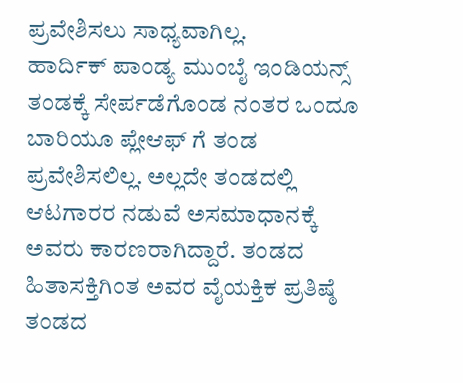ಪ್ರವೇಶಿಸಲು ಸಾಧ್ಯವಾಗಿಲ್ಲ.
ಹಾರ್ದಿಕ್ ಪಾಂಡ್ಯ ಮುಂಬೈ ಇಂಡಿಯನ್ಸ್ ತಂಡಕ್ಕೆ ಸೇರ್ಪಡೆಗೊಂಡ ನಂತರ ಒಂದೂ ಬಾರಿಯೂ ಪ್ಲೇಆಫ್ ಗೆ ತಂಡ ಪ್ರವೇಶಿಸಲಿಲ್ಲ. ಅಲ್ಲದೇ ತಂಡದಲ್ಲಿ ಆಟಗಾರರ ನಡುವೆ ಅಸಮಾಧಾನಕ್ಕೆ ಅವರು ಕಾರಣರಾಗಿದ್ದಾರೆ. ತಂಡದ ಹಿತಾಸಕ್ತಿಗಿಂತ ಅವರ ವೈಯಕ್ತಿಕ ಪ್ರತಿಷ್ಠೆ ತಂಡದ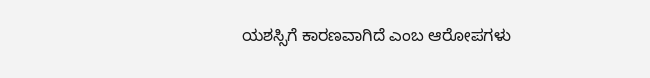ಯಶಸ್ಸಿಗೆ ಕಾರಣವಾಗಿದೆ ಎಂಬ ಆರೋಪಗಳು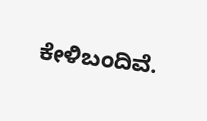ಕೇಳಿಬಂದಿವೆ.